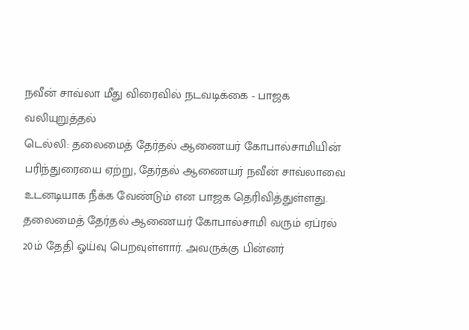நவீன் சாவ்லா மீது விரைவில் நடவடிக்கை - பாஜக வலியுறுத்தல்
டெல்லி: தலைமைத் தேர்தல் ஆணையர் கோபால்சாமியின் பரிந்துரையை ஏற்று, தேர்தல் ஆணையர் நவீன் சாவ்லாவை உடனடியாக நீக்க வேண்டும் என பாஜக தெரிவித்துள்ளது.
தலைமைத் தேர்தல் ஆணையர் கோபால்சாமி வரும் ஏப்ரல் 20ம் தேதி ஓய்வு பெறவுள்ளார். அவருக்கு பின்னர்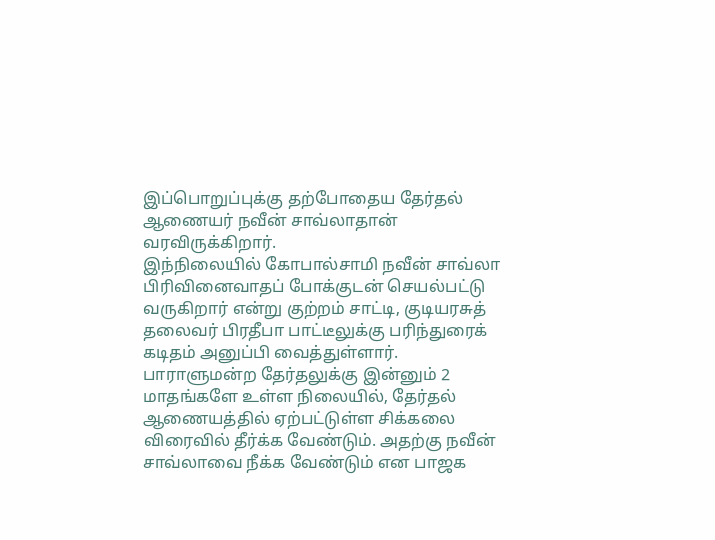இப்பொறுப்புக்கு தற்போதைய தேர்தல் ஆணையர் நவீன் சாவ்லாதான் வரவிருக்கிறார்.
இந்நிலையில் கோபால்சாமி நவீன் சாவ்லா பிரிவினைவாதப் போக்குடன் செயல்பட்டு வருகிறார் என்று குற்றம் சாட்டி, குடியரசுத் தலைவர் பிரதீபா பாட்டீலுக்கு பரிந்துரைக் கடிதம் அனுப்பி வைத்துள்ளார்.
பாராளுமன்ற தேர்தலுக்கு இன்னும் 2 மாதங்களே உள்ள நிலையில், தேர்தல் ஆணையத்தில் ஏற்பட்டுள்ள சிக்கலை விரைவில் தீர்க்க வேண்டும். அதற்கு நவீன் சாவ்லாவை நீக்க வேண்டும் என பாஜக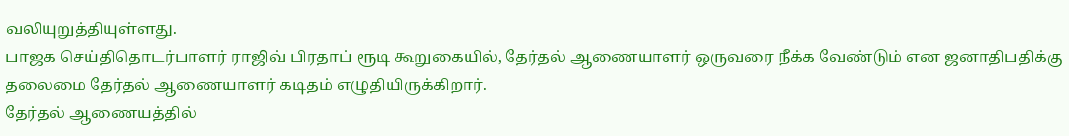வலியுறுத்தியுள்ளது.
பாஜக செய்திதொடர்பாளர் ராஜிவ் பிரதாப் ரூடி கூறுகையில், தேர்தல் ஆணையாளர் ஒருவரை நீக்க வேண்டும் என ஜனாதிபதிக்கு தலைமை தேர்தல் ஆணையாளர் கடிதம் எழுதியிருக்கிறார்.
தேர்தல் ஆணையத்தில்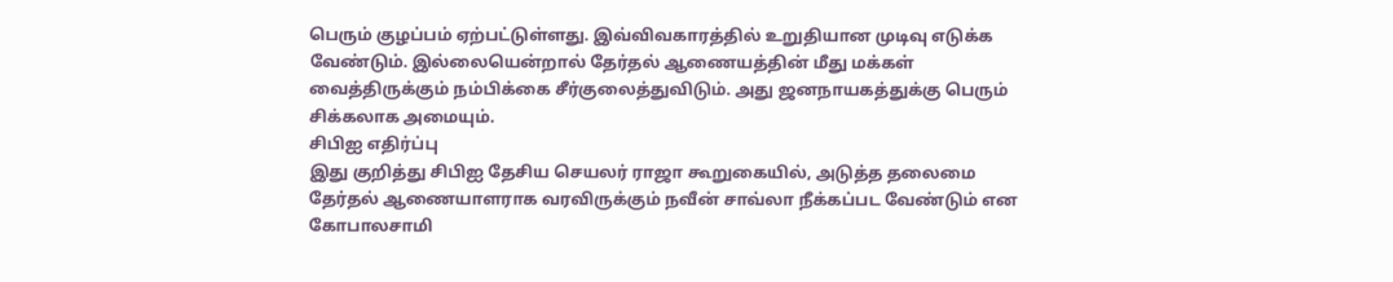பெரும் குழப்பம் ஏற்பட்டுள்ளது. இவ்விவகாரத்தில் உறுதியான முடிவு எடுக்க வேண்டும். இல்லையென்றால் தேர்தல் ஆணையத்தின் மீது மக்கள் வைத்திருக்கும் நம்பிக்கை சீர்குலைத்துவிடும். அது ஜனநாயகத்துக்கு பெரும் சிக்கலாக அமையும்.
சிபிஐ எதிர்ப்பு
இது குறித்து சிபிஐ தேசிய செயலர் ராஜா கூறுகையில், அடுத்த தலைமை தேர்தல் ஆணையாளராக வரவிருக்கும் நவீன் சாவ்லா நீக்கப்பட வேண்டும் என கோபாலசாமி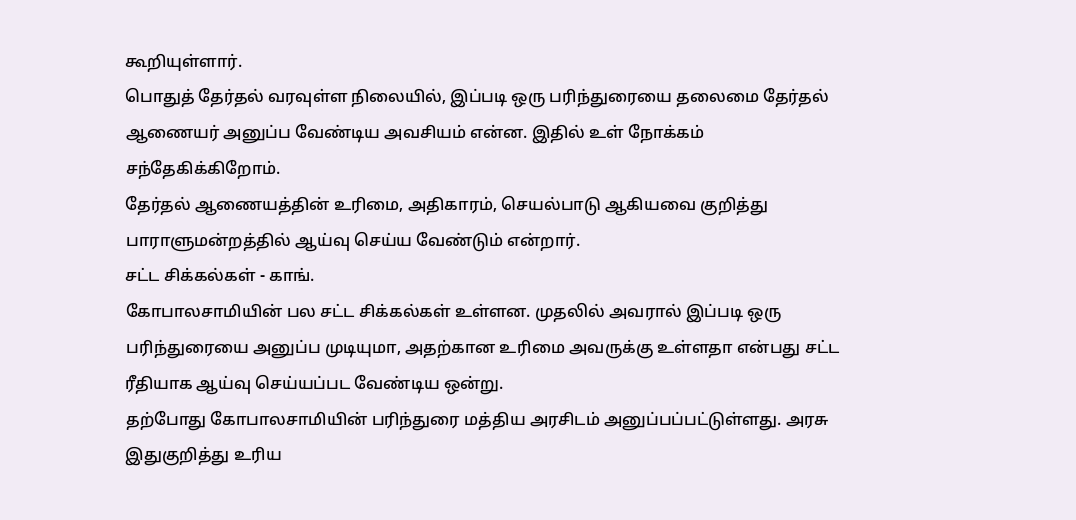கூறியுள்ளார்.
பொதுத் தேர்தல் வரவுள்ள நிலையில், இப்படி ஒரு பரிந்துரையை தலைமை தேர்தல் ஆணையர் அனுப்ப வேண்டிய அவசியம் என்ன. இதில் உள் நோக்கம் சந்தேகிக்கிறோம்.
தேர்தல் ஆணையத்தின் உரிமை, அதிகாரம், செயல்பாடு ஆகியவை குறித்து பாராளுமன்றத்தில் ஆய்வு செய்ய வேண்டும் என்றார்.
சட்ட சிக்கல்கள் - காங்.
கோபாலசாமியின் பல சட்ட சிக்கல்கள் உள்ளன. முதலில் அவரால் இப்படி ஒரு பரிந்துரையை அனுப்ப முடியுமா, அதற்கான உரிமை அவருக்கு உள்ளதா என்பது சட்ட ரீதியாக ஆய்வு செய்யப்பட வேண்டிய ஒன்று.
தற்போது கோபாலசாமியின் பரிந்துரை மத்திய அரசிடம் அனுப்பப்பட்டுள்ளது. அரசு இதுகுறித்து உரிய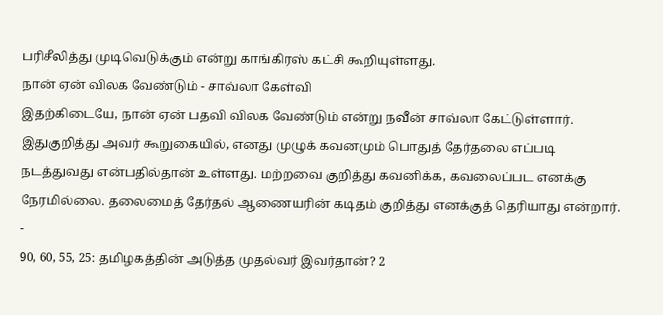பரிசீலித்து முடிவெடுக்கும் என்று காங்கிரஸ் கட்சி கூறியுள்ளது.
நான் ஏன் விலக வேண்டும் - சாவ்லா கேள்வி
இதற்கிடையே, நான் ஏன் பதவி விலக வேண்டும் என்று நவீன் சாவ்லா கேட்டுள்ளார்.
இதுகுறித்து அவர் கூறுகையில், எனது முழுக் கவனமும் பொதுத் தேர்தலை எப்படி நடத்துவது என்பதில்தான் உள்ளது. மற்றவை குறித்து கவனிக்க, கவலைப்பட எனக்கு நேரமில்லை. தலைமைத் தேர்தல் ஆணையரின் கடிதம் குறித்து எனக்குத் தெரியாது என்றார்.
-
90, 60, 55, 25: தமிழகத்தின் அடுத்த முதல்வர் இவர்தான்? 2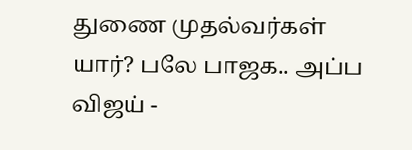துணை முதல்வர்கள் யார்? பலே பாஜக.. அப்ப விஜய் -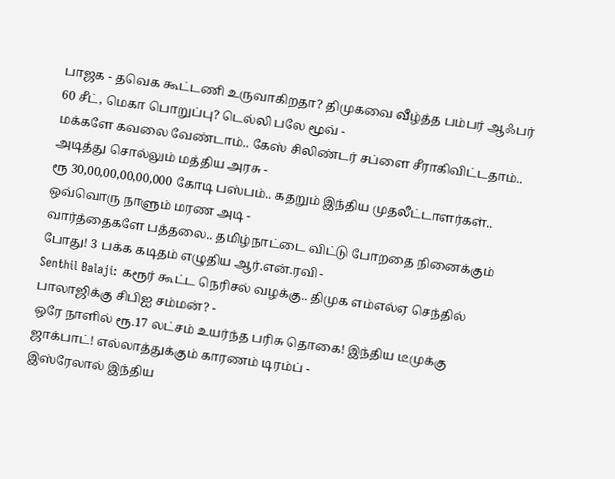பாஜக - தவெக கூட்டணி உருவாகிறதா? திமுகவை வீழ்த்த பம்பர் ஆஃபர் 60 சீட், மெகா பொறுப்பு? டெல்லி பலே மூவ் -
மக்களே கவலை வேண்டாம்.. கேஸ் சிலிண்டர் சப்ளை சீராகிவிட்டதாம்.. அடித்து சொல்லும் மத்திய அரசு -
ரூ 30,00,00,00,00,000 கோடி பஸ்பம்.. கதறும் இந்திய முதலீட்டாளர்கள்.. ஒவ்வொரு நாளும் மரண அடி -
வார்த்தைகளே பத்தலை.. தமிழ்நாட்டை விட்டு போறதை நினைக்கும் போது! 3 பக்க கடிதம் எழுதிய ஆர்.என்.ரவி -
Senthil Balaji: கரூர் கூட்ட நெரிசல் வழக்கு.. திமுக எம்எல்ஏ செந்தில் பாலாஜிக்கு சிபிஐ சம்மன்? -
ஒரே நாளில் ரூ.17 லட்சம் உயர்ந்த பரிசு தொகை! இந்திய டீமுக்கு ஜாக்பாட்! எல்லாத்துக்கும் காரணம் டிரம்ப் -
இஸ்ரேலால் இந்திய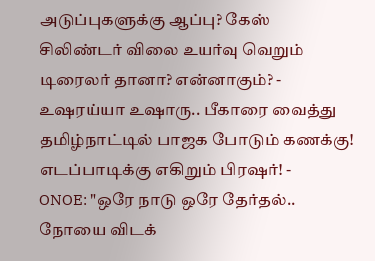அடுப்புகளுக்கு ஆப்பு? கேஸ் சிலிண்டர் விலை உயர்வு வெறும் டிரைலர் தானா? என்னாகும்? -
உஷரய்யா உஷாரு.. பீகாரை வைத்து தமிழ்நாட்டில் பாஜக போடும் கணக்கு! எடப்பாடிக்கு எகிறும் பிரஷர்! -
ONOE: "ஒரே நாடு ஒரே தேர்தல்.. நோயை விடக்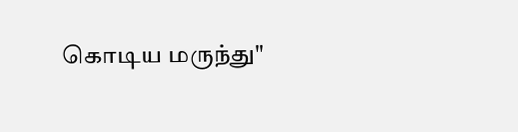கொடிய மருந்து"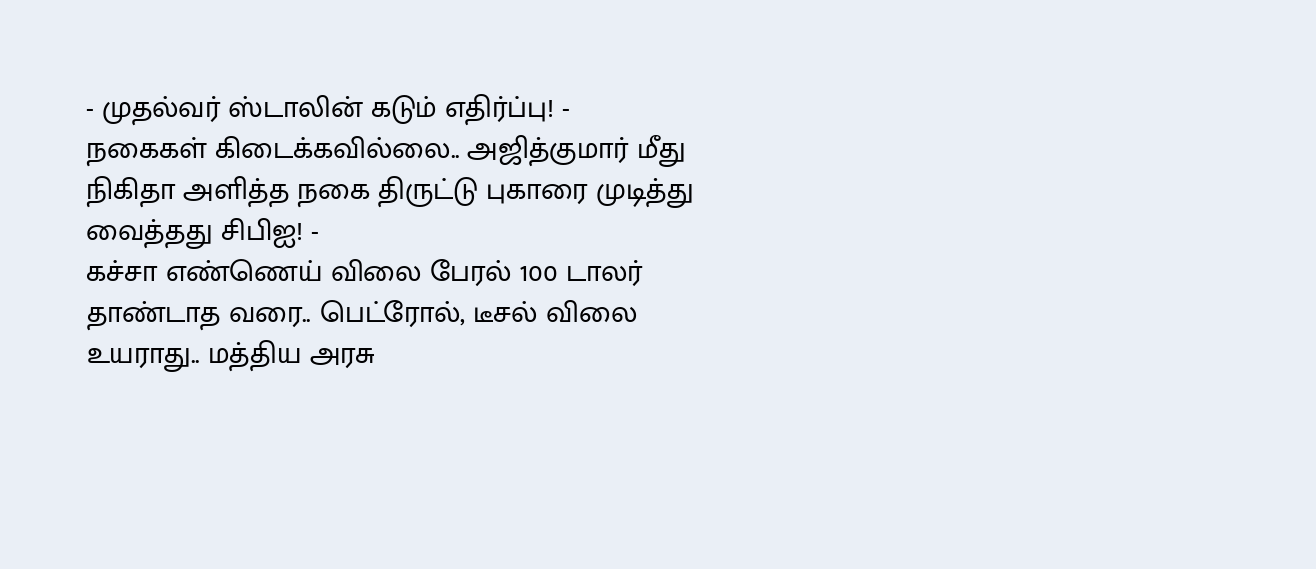- முதல்வர் ஸ்டாலின் கடும் எதிர்ப்பு! -
நகைகள் கிடைக்கவில்லை.. அஜித்குமார் மீது நிகிதா அளித்த நகை திருட்டு புகாரை முடித்து வைத்தது சிபிஐ! -
கச்சா எண்ணெய் விலை பேரல் 100 டாலர் தாண்டாத வரை.. பெட்ரோல், டீசல் விலை உயராது.. மத்திய அரசு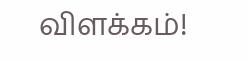விளக்கம்!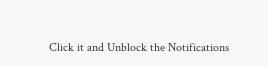Click it and Unblock the Notifications